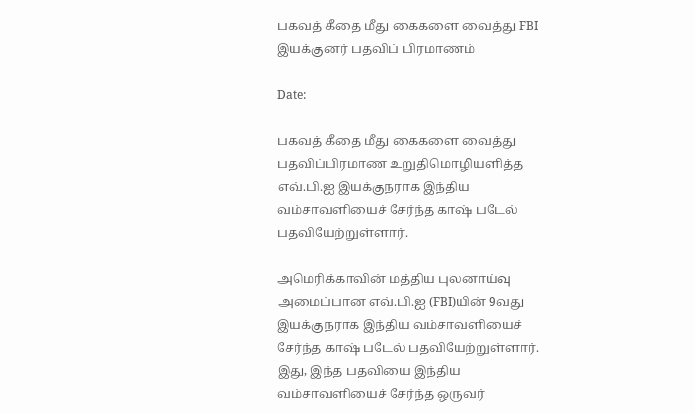பகவத் கீதை மீது கைகளை வைத்து FBI இயக்குனர் பதவிப் பிரமாணம்

Date:

பகவத் கீதை மீது கைகளை வைத்து பதவிப்பிரமாண உறுதிமொழியளித்த எவ்.பி.ஐ இயக்குநராக இந்திய வம்சாவளியைச் சேர்ந்த காஷ் படேல் பதவியேற்றுள்ளார்.

அமெரிக்காவின் மத்திய புலனாய்வு அமைப்பான எவ்.பி.ஐ (FBI)யின் 9வது இயக்குநராக இந்திய வம்சாவளியைச் சேர்ந்த காஷ் படேல் பதவியேற்றுள்ளார். இது, இந்த பதவியை இந்திய வம்சாவளியைச் சேர்ந்த ஒருவர்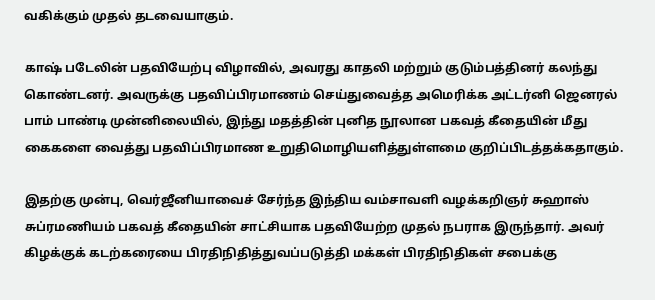வகிக்கும் முதல் தடவையாகும்.

காஷ் படேலின் பதவியேற்பு விழாவில், அவரது காதலி மற்றும் குடும்பத்தினர் கலந்து கொண்டனர். அவருக்கு பதவிப்பிரமாணம் செய்துவைத்த அமெரிக்க அட்டர்னி ஜெனரல் பாம் பாண்டி முன்னிலையில், இந்து மதத்தின் புனித நூலான பகவத் கீதையின் மீது கைகளை வைத்து பதவிப்பிரமாண உறுதிமொழியளித்துள்ளமை குறிப்பிடத்தக்கதாகும்.

இதற்கு முன்பு, வெர்ஜீனியாவைச் சேர்ந்த இந்திய வம்சாவளி வழக்கறிஞர் சுஹாஸ் சுப்ரமணியம் பகவத் கீதையின் சாட்சியாக பதவியேற்ற முதல் நபராக இருந்தார். அவர் கிழக்குக் கடற்கரையை பிரதிநிதித்துவப்படுத்தி மக்கள் பிரதிநிதிகள் சபைக்கு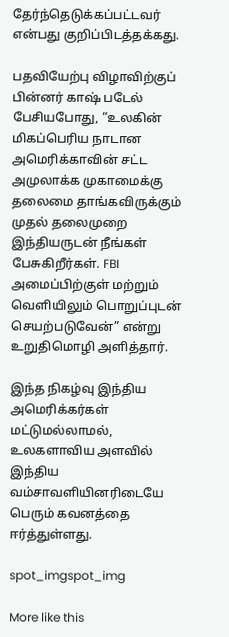தேர்ந்தெடுக்கப்பட்டவர் என்பது குறிப்பிடத்தக்கது.

பதவியேற்பு விழாவிற்குப் பின்னர் காஷ் படேல் பேசியபோது, “உலகின் மிகப்பெரிய நாடான அமெரிக்காவின் சட்ட அமுலாக்க முகாமைக்கு தலைமை தாங்கவிருக்கும் முதல் தலைமுறை இந்தியருடன் நீங்கள் பேசுகிறீர்கள். FBI அமைப்பிற்குள் மற்றும் வெளியிலும் பொறுப்புடன் செயற்படுவேன்” என்று உறுதிமொழி அளித்தார்.

இந்த நிகழ்வு இந்திய அமெரிக்கர்கள் மட்டுமல்லாமல், உலகளாவிய அளவில் இந்திய வம்சாவளியினரிடையே பெரும் கவனத்தை ஈர்த்துள்ளது.

spot_imgspot_img

More like this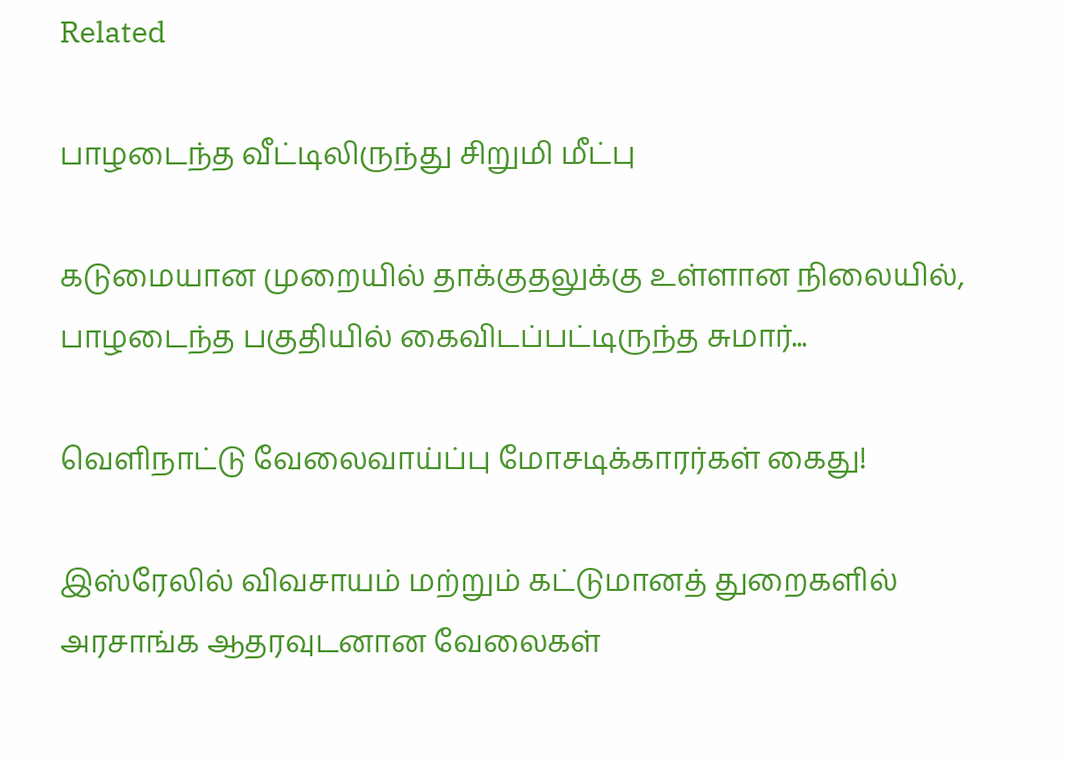Related

பாழடைந்த வீட்டிலிருந்து சிறுமி மீட்பு

கடுமையான முறையில் தாக்குதலுக்கு உள்ளான நிலையில், பாழடைந்த பகுதியில் கைவிடப்பட்டிருந்த சுமார்...

வெளிநாட்டு வேலைவாய்ப்பு மோசடிக்காரர்கள் கைது!

இஸ்ரேலில் விவசாயம் மற்றும் கட்டுமானத் துறைகளில் அரசாங்க ஆதரவுடனான வேலைகள்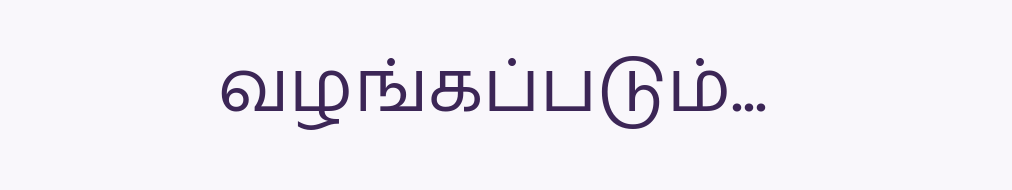வழங்கப்படும்...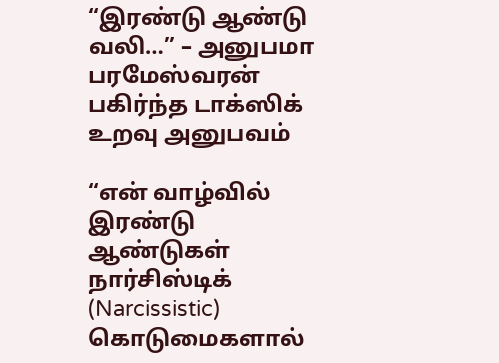“இரண்டு ஆண்டு வலி…” – அனுபமா பரமேஸ்வரன் பகிர்ந்த டாக்ஸிக் உறவு அனுபவம்

“என் வாழ்வில் இரண்டு ஆண்டுகள் நார்சிஸ்டிக் (Narcissistic) கொடுமைகளால்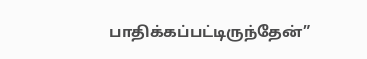பாதிக்கப்பட்டிருந்தேன்”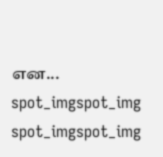என...
spot_imgspot_img
spot_imgspot_img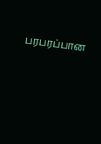பரபரப்பான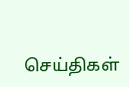செய்திகள்